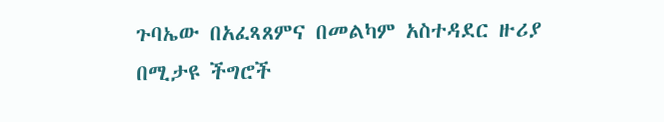ጉባኤው በአፈጻጸምና በመልካም አስተዳደር ዙሪያ በሚታዩ ችግሮች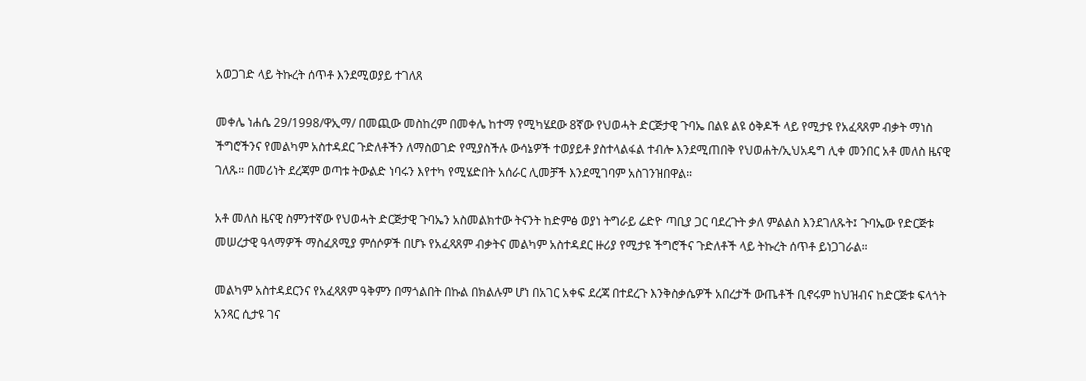አወጋገድ ላይ ትኩረት ሰጥቶ እንደሚወያይ ተገለጸ

መቀሌ ነሐሴ 29/1998/ዋኢማ/ በመጪው መስከረም በመቀሌ ከተማ የሚካሄደው 8ኛው የህወሓት ድርጅታዊ ጉባኤ በልዩ ልዩ ዕቅዶች ላይ የሚታዩ የአፈጻጸም ብቃት ማነስ ችግሮችንና የመልካም አስተዳደር ጉድለቶችን ለማስወገድ የሚያስችሉ ውሳኔዎች ተወያይቶ ያስተላልፋል ተብሎ እንደሚጠበቅ የህወሐት/ኢህአዴግ ሊቀ መንበር አቶ መለስ ዜናዊ ገለጹ። በመሪነት ደረጃም ወጣቱ ትውልድ ነባሩን እየተካ የሚሄድበት አሰራር ሊመቻች እንደሚገባም አስገንዝበዋል።

አቶ መለስ ዜናዊ ስምንተኛው የህወሓት ድርጅታዊ ጉባኤን አስመልክተው ትናንት ከድምፅ ወያነ ትግራይ ሬድዮ ጣቢያ ጋር ባደረጉት ቃለ ምልልስ እንደገለጹት፤ ጉባኤው የድርጅቱ መሠረታዊ ዓላማዎች ማስፈጸሚያ ምሰሶዎች በሆኑ የአፈጻጸም ብቃትና መልካም አስተዳደር ዙሪያ የሚታዩ ችግሮችና ጉድለቶች ላይ ትኩረት ሰጥቶ ይነጋገራል።

መልካም አስተዳደርንና የአፈጻጸም ዓቅምን በማጎልበት በኩል በክልሉም ሆነ በአገር አቀፍ ደረጃ በተደረጉ እንቅስቃሴዎች አበረታች ውጤቶች ቢኖሩም ከህዝብና ከድርጅቱ ፍላጎት አንጻር ሲታዩ ገና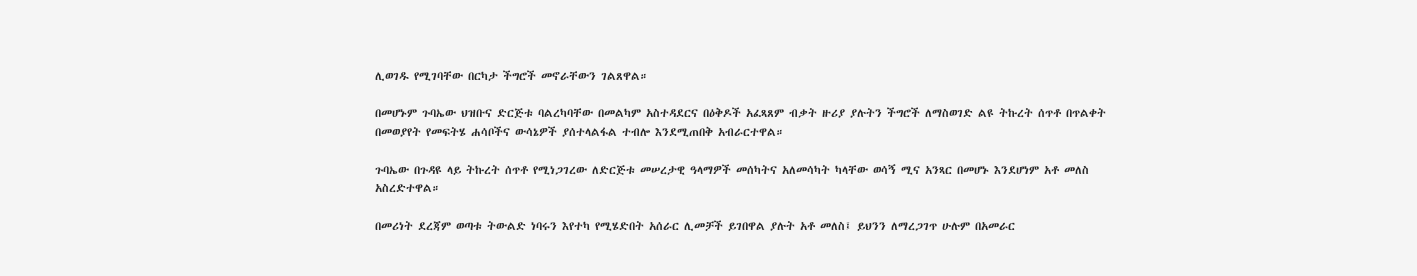ሊወገዱ የሚገባቸው በርካታ ችግሮች መኖራቸውን ገልጸዋል።

በመሆኑም ጉባኤው ህዝቡና ድርጅቱ ባልረካባቸው በመልካም አስተዳደርና በዕቅዶች አፈጻጸም ብቃት ዙሪያ ያሉትን ችግሮች ለማስወገድ ልዩ ትኩረት ሰጥቶ በጥልቀት በመወያየት የመፍትሄ ሐሳቦችና ውሳኔዎች ያሰተላልፋል ተብሎ እንደሚጠበቅ አብራርተዋል።

ጉባኤው በጉዳዩ ላይ ትኩረት ሰጥቶ የሚነጋገረው ለድርጅቱ መሠረታዊ ዓላማዎች መሰካትና አለመሳካት ካላቸው ወሳኝ ሚና አንጻር በመሆኑ እንደሆነም አቶ መለስ አስረድተዋል።

በመሪነት ደረጃም ወጣቱ ትውልድ ነባሩን እየተካ የሚሄድበት አሰራር ሊመቻች ይገበዋል ያሉት አቶ መለስ፤ ይህንን ለማረጋገጥ ሁሉም በአመራር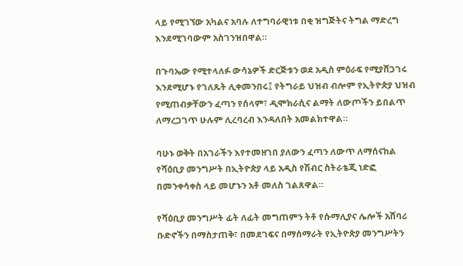ላይ የሚገኘው አካልና አባሉ ለተግባራዊነቱ በቂ ዝግጅትና ትግል ማድረግ እንደሚገባውም አስገንዝበዋል።

በጉባኤው የሚተላለፉ ውሳኔዎች ድርጅቱን ወደ አዲስ ምዕራፍ የሚያሸጋገሩ እንደሚሆኑ የገለጹት ሊቀመንበሩ፤ የትግራይ ህዝብ ብሎም የኢትዮጵያ ህዝብ የሚጠብቃቸውን ፈጣን የሰላም፣ ዲሞክራሲና ልማት ለውጦችን ይበልጥ ለማረጋገጥ ሁሉም ሊረባረብ እንዳለበት አመልክተዋል።

ባሁኑ ወቅት በአገራችን እየተመዘገበ ያለውን ፈጣን ለውጥ ለማሰናከል የሻዕቢያ መንግሥት በኢትዮጵያ ላይ አዲስ የሽብር ስትራቴጂ ነድፎ በመንቀሳቀስ ላይ መሆኑን አቶ መለስ ገልጸዋል።

የሻዕቢያ መንግሥት ፊት ለፊት መግጠምን ትቶ የሱማሊያና ሌሎች አሸባሪ ቡድኖችን በማስታጠቅ፣ በመደገፍና በማሰማራት የኢትዮጵያ መንግሥትን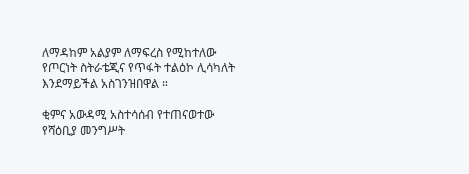ለማዳከም አልያም ለማፍረስ የሚከተለው የጦርነት ስትራቴጂና የጥፋት ተልዕኮ ሊሳካለት እንደማይችል አስገንዝበዋል ።

ቂምና አውዳሚ አስተሳሰብ የተጠናወተው የሻዕቢያ መንግሥት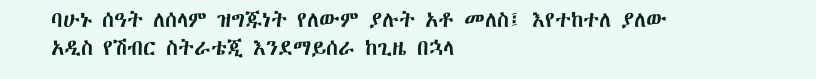ባሁኑ ሰዓት ለሰላም ዝግጁነት የለውም ያሉት አቶ መለስ፤ እየተከተለ ያለው አዲስ የሽብር ስትራቴጂ እንደማይሰራ ከጊዜ በኋላ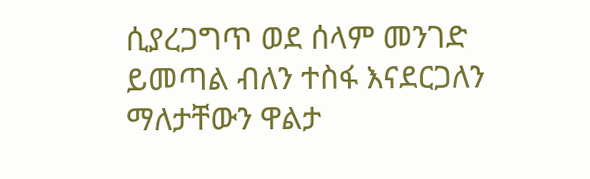ሲያረጋግጥ ወደ ሰላም መንገድ ይመጣል ብለን ተስፋ እናደርጋለን ማለታቸውን ዋልታ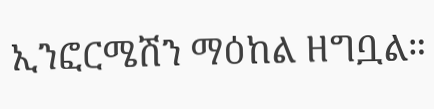ኢንፎርሜሽን ማዕከል ዘግቧል።